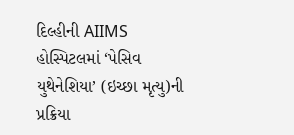દિલ્હીની AIIMS હોસ્પિટલમાં ‘પેસિવ યુથેનેશિયા’ (ઇચ્છા મૃત્યુ)ની પ્રક્રિયા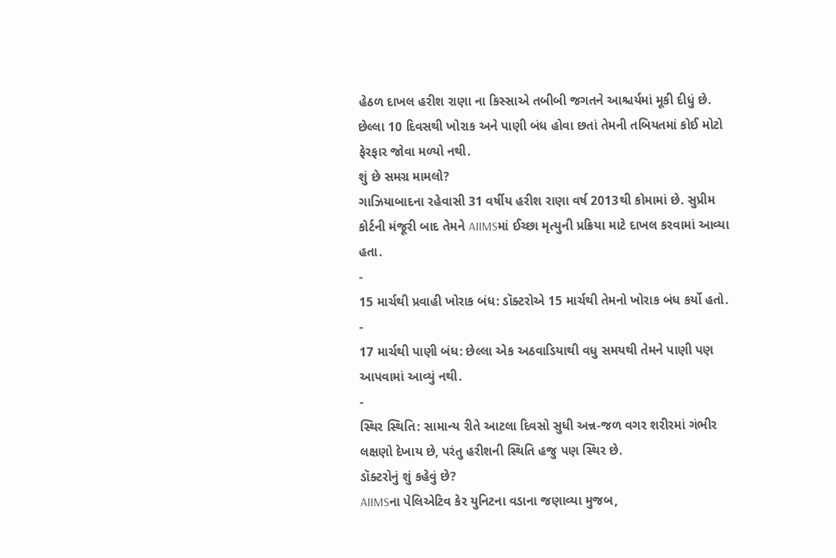હેઠળ દાખલ હરીશ રાણા ના કિસ્સાએ તબીબી જગતને આશ્ચર્યમાં મૂકી દીધું છે. છેલ્લા 10 દિવસથી ખોરાક અને પાણી બંધ હોવા છતાં તેમની તબિયતમાં કોઈ મોટો ફેરફાર જોવા મળ્યો નથી.
શું છે સમગ્ર મામલો?
ગાઝિયાબાદના રહેવાસી 31 વર્ષીય હરીશ રાણા વર્ષ 2013થી કોમામાં છે. સુપ્રીમ કોર્ટની મંજૂરી બાદ તેમને AIIMSમાં ઈચ્છા મૃત્યુની પ્રક્રિયા માટે દાખલ કરવામાં આવ્યા હતા.
-
15 માર્ચથી પ્રવાહી ખોરાક બંધ: ડૉક્ટરોએ 15 માર્ચથી તેમનો ખોરાક બંધ કર્યો હતો.
-
17 માર્ચથી પાણી બંધ: છેલ્લા એક અઠવાડિયાથી વધુ સમયથી તેમને પાણી પણ આપવામાં આવ્યું નથી.
-
સ્થિર સ્થિતિ: સામાન્ય રીતે આટલા દિવસો સુધી અન્ન-જળ વગર શરીરમાં ગંભીર લક્ષણો દેખાય છે, પરંતુ હરીશની સ્થિતિ હજુ પણ સ્થિર છે.
ડૉક્ટરોનું શું કહેવું છે?
AIIMSના પેલિએટિવ કેર યુનિટના વડાના જણાવ્યા મુજબ,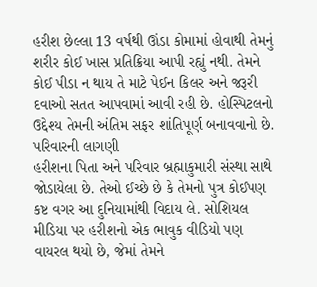હરીશ છેલ્લા 13 વર્ષથી ઊંડા કોમામાં હોવાથી તેમનું શરીર કોઈ ખાસ પ્રતિક્રિયા આપી રહ્યું નથી. તેમને કોઈ પીડા ન થાય તે માટે પેઈન કિલર અને જરૂરી દવાઓ સતત આપવામાં આવી રહી છે. હોસ્પિટલનો ઉદ્દેશ્ય તેમની અંતિમ સફર શાંતિપૂર્ણ બનાવવાનો છે.
પરિવારની લાગણી
હરીશના પિતા અને પરિવાર બ્રહ્માકુમારી સંસ્થા સાથે જોડાયેલા છે. તેઓ ઈચ્છે છે કે તેમનો પુત્ર કોઈપણ કષ્ટ વગર આ દુનિયામાંથી વિદાય લે. સોશિયલ મીડિયા પર હરીશનો એક ભાવુક વીડિયો પણ વાયરલ થયો છે, જેમાં તેમને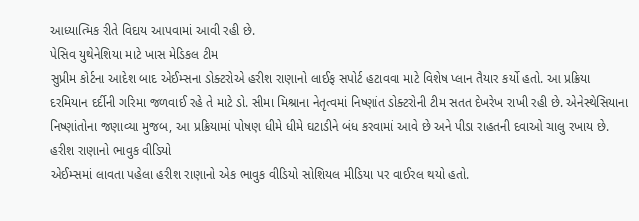આધ્યાત્મિક રીતે વિદાય આપવામાં આવી રહી છે.
પેસિવ યુથેનેશિયા માટે ખાસ મેડિકલ ટીમ
સુપ્રીમ કોર્ટના આદેશ બાદ એઈમ્સના ડોક્ટરોએ હરીશ રાણાનો લાઈફ સપોર્ટ હટાવવા માટે વિશેષ પ્લાન તૈયાર કર્યો હતો. આ પ્રક્રિયા દરમિયાન દર્દીની ગરિમા જળવાઈ રહે તે માટે ડો. સીમા મિશ્રાના નેતૃત્વમાં નિષ્ણાંત ડોક્ટરોની ટીમ સતત દેખરેખ રાખી રહી છે. એનેસ્થેસિયાના નિષ્ણાંતોના જણાવ્યા મુજબ, આ પ્રક્રિયામાં પોષણ ધીમે ધીમે ઘટાડીને બંધ કરવામાં આવે છે અને પીડા રાહતની દવાઓ ચાલુ રખાય છે.
હરીશ રાણાનો ભાવુક વીડિયો
એઈમ્સમાં લાવતા પહેલા હરીશ રાણાનો એક ભાવુક વીડિયો સોશિયલ મીડિયા પર વાઈરલ થયો હતો.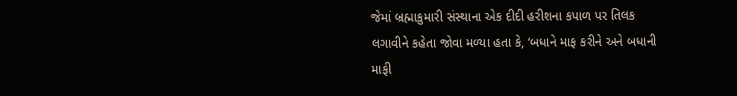જેમાં બ્રહ્માકુમારી સંસ્થાના એક દીદી હરીશના કપાળ પર તિલક લગાવીને કહેતા જોવા મળ્યા હતા કે, ‘બધાને માફ કરીને અને બધાની માફી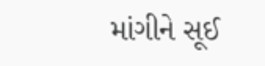માંગીને સૂઈ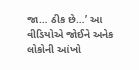જા… ઠીક છે…’ આ વીડિયોએ જોઈને અનેક લોકોની આંખો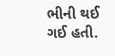ભીની થઈ ગઈ હતી.